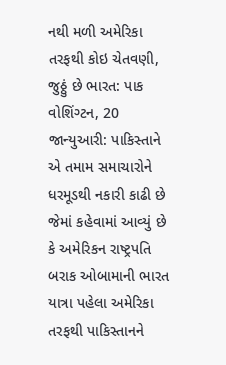નથી મળી અમેરિકા તરફથી કોઇ ચેતવણી, જુઠ્ઠું છે ભારત: પાક
વોશિંગ્ટન, 20 જાન્યુઆરી: પાકિસ્તાને એ તમામ સમાચારોને ધરમૂડથી નકારી કાઢી છે જેમાં કહેવામાં આવ્યું છે કે અમેરિકન રાષ્ટ્રપતિ બરાક ઓબામાની ભારત યાત્રા પહેલા અમેરિકા તરફથી પાકિસ્તાનને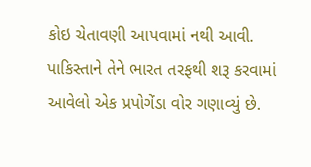કોઇ ચેતાવણી આપવામાં નથી આવી.
પાકિસ્તાને તેને ભારત તરફથી શરૂ કરવામાં આવેલો એક પ્રપોગેંડા વોર ગણાવ્યું છે.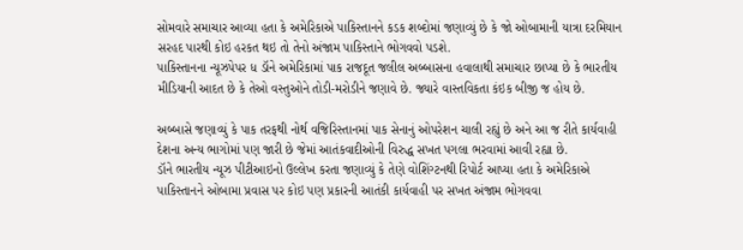સોમવારે સમાચાર આવ્યા હતા કે અમેરિકાએ પાકિસ્તાનને કડક શબ્દોમાં જણાવ્યું છે કે જો ઓબામાની યાત્રા દરમિયાન સરહદ પારથી કોઇ હરકત થઇ તો તેનો અંજામ પાકિસ્તાને ભોગવવો પડશે.
પાકિસ્તાનના ન્યૂઝપેપર ધ ડૉને અમેરિકામાં પાક રાજદૂત જલીલ અબ્બાસના હવાલાથી સમાચાર છાપ્યા છે કે ભારતીય મીડિયાની આદત છે કે તેઓ વસ્તુઓને તોડી-મરોડીને જણાવે છે. જ્યારે વાસ્તવિકતા કંઇક બીજી જ હોય છે.

અબ્બાસે જણાવ્યું કે પાક તરફથી નોર્થ વજિરિસ્તાનમાં પાક સેનાનું ઓપરેશન ચાલી રહ્યું છે અને આ જ રીતે કાર્યવાહી દેશના અન્ય ભાગોમાં પણ જારી છે જેમાં આતંકવાદીઓની વિરુદ્ધ સખત પગલા ભરવામાં આવી રહ્યા છે.
ડૉને ભારતીય ન્યૂઝ પીટીઆઇનો ઉલ્લેખ કરતા જણાવ્યું કે તેણે વોશિંગ્ટનથી રિપોર્ટ આપ્યા હતા કે અમેરિકાએ પાકિસ્તાનને ઓબામા પ્રવાસ પર કોઇ પણ પ્રકારની આતંકી કાર્યવાહી પર સખત અંજામ ભોગવવા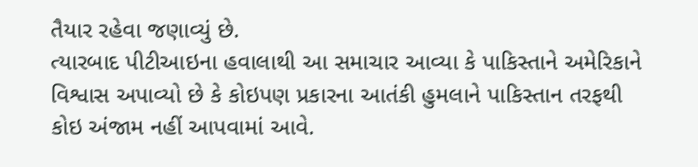તૈયાર રહેવા જણાવ્યું છે.
ત્યારબાદ પીટીઆઇના હવાલાથી આ સમાચાર આવ્યા કે પાકિસ્તાને અમેરિકાને વિશ્વાસ અપાવ્યો છે કે કોઇપણ પ્રકારના આતંકી હુમલાને પાકિસ્તાન તરફથી કોઇ અંજામ નહીં આપવામાં આવે.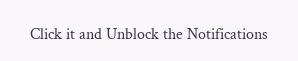Click it and Unblock the Notifications